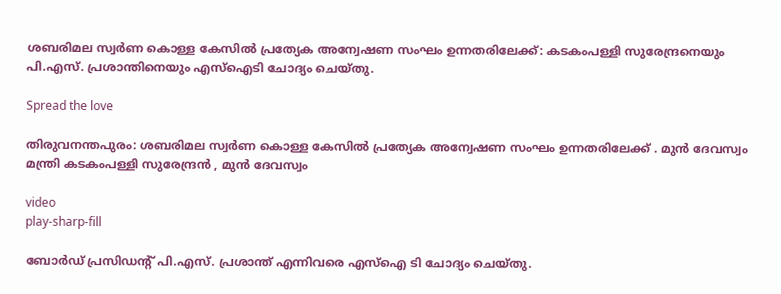ശബരിമല സ്വർണ കൊള്ള കേസിൽ പ്രത്യേക അന്വേഷണ സംഘം ഉന്നതരിലേക്ക്: കടകംപള്ളി സുരേന്ദ്രനെയും പി.എസ്. പ്രശാന്തിനെയും എസ്ഐടി ചോദ്യം ചെയ്തു.

Spread the love

തിരുവനന്തപുരം: ശബരിമല സ്വർണ കൊള്ള കേസിൽ പ്രത്യേക അന്വേഷണ സംഘം ഉന്നതരിലേക്ക് . മുൻ ദേവസ്വം മന്ത്രി കടകംപള്ളി സുരേന്ദ്രൻ , മുൻ ദേവസ്വം

video
play-sharp-fill

ബോർഡ് പ്രസിഡന്റ് പി.എസ്. പ്രശാന്ത് എന്നിവരെ എസ്ഐ ടി ചോദ്യം ചെയ്തു.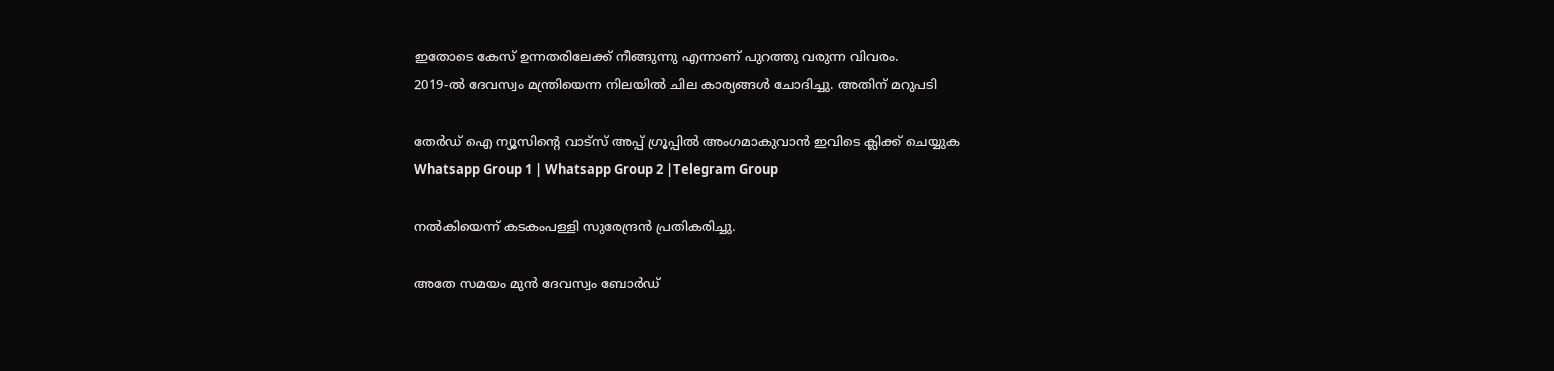ഇതോടെ കേസ് ഉന്നതരിലേക്ക് നീങ്ങുന്നു എന്നാണ് പുറത്തു വരുന്ന വിവരം.
2019-ൽ ദേവസ്വം മന്ത്രിയെന്ന നിലയിൽ ചില കാര്യങ്ങൾ ചോദിച്ചു. അതിന് മറുപടി

തേർഡ് ഐ ന്യൂസിന്റെ വാട്സ് അപ്പ് ഗ്രൂപ്പിൽ അംഗമാകുവാൻ ഇവിടെ ക്ലിക്ക് ചെയ്യുക
Whatsapp Group 1 | Whatsapp Group 2 |Telegram Group

നൽകിയെന്ന് കടകംപള്ളി സുരേന്ദ്രൻ പ്രതികരിച്ചു.

അതേ സമയം മുൻ ദേവസ്വം ബോർഡ്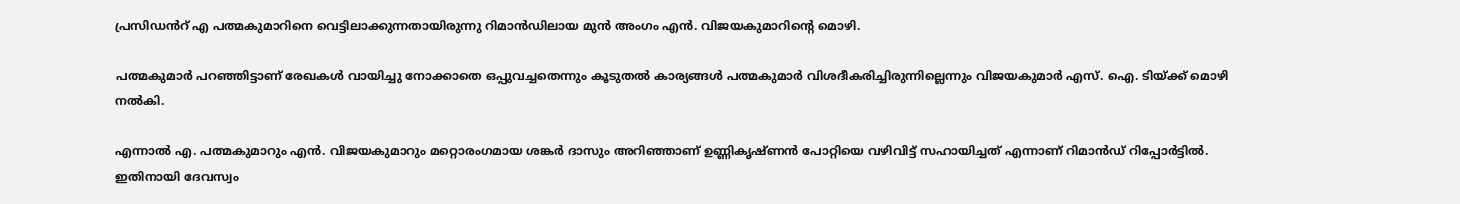പ്രസിഡൻറ് എ പത്മകുമാറിനെ വെട്ടിലാക്കുന്നതായിരുന്നു റിമാൻഡിലായ മുൻ അംഗം എൻ. വിജയകുമാറിന്റെ മൊഴി.

പത്മകുമാർ പറഞ്ഞിട്ടാണ് രേഖകള്‍ വായിച്ചു നോക്കാതെ ഒപ്പുവച്ചതെന്നും കൂടുതല്‍ കാര്യങ്ങള്‍ പത്മകുമാർ വിശദീകരിച്ചിരുന്നില്ലെന്നും വിജയകുമാർ എസ്. ഐ. ടിയ്ക്ക് മൊഴി നല്‍കി.

എന്നാല്‍ എ. പത്മകുമാറും എൻ. വിജയകുമാറും മറ്റൊരംഗമായ ശങ്കർ ദാസും അറിഞ്ഞാണ് ഉണ്ണികൃഷ്ണൻ പോറ്റിയെ വഴിവിട്ട് സഹായിച്ചത് എന്നാണ് റിമാൻഡ് റിപ്പോർട്ടില്‍. ഇതിനായി ദേവസ്വം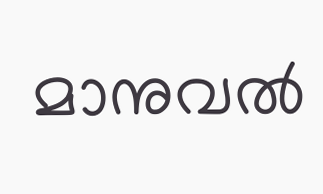മാനുവല്‍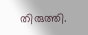തിരുത്തി.